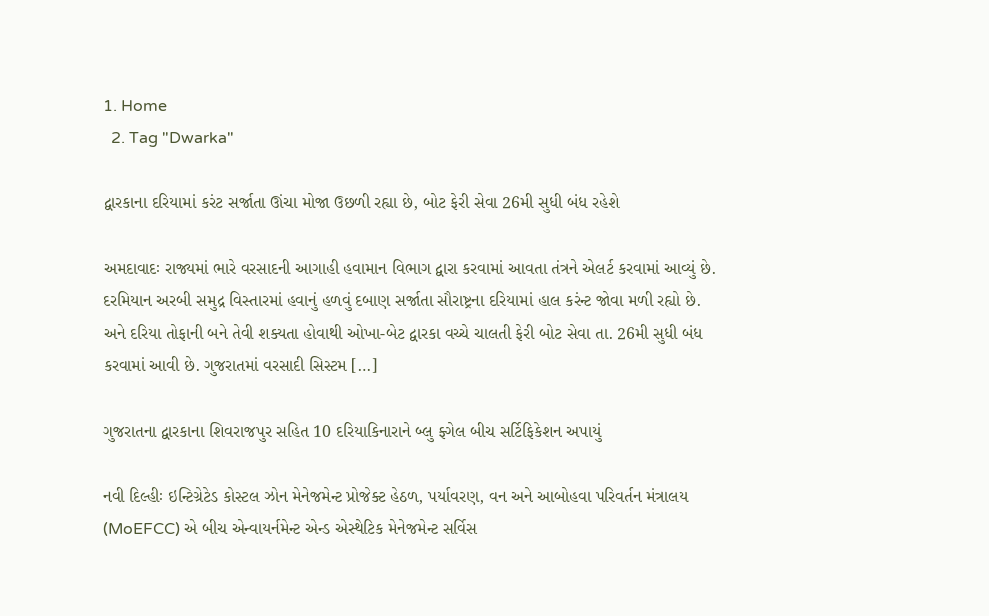1. Home
  2. Tag "Dwarka"

દ્વારકાના દરિયામાં કરંટ સર્જાતા ઊંચા મોજા ઉછળી રહ્યા છે, બોટ ફેરી સેવા 26મી સુધી બંધ રહેશે

અમદાવાદઃ રાજ્યમાં ભારે વરસાદની આગાહી હવામાન વિભાગ દ્વારા કરવામાં આવતા તંત્રને એલર્ટ કરવામાં આવ્યું છે. દરમિયાન અરબી સમુદ્ર વિસ્તારમાં હવાનું હળવું દબાણ સર્જાતા સૌરાષ્ટ્રના દરિયામાં હાલ કરંન્ટ જોવા મળી રહ્યો છે. અને દરિયા તોફાની બને તેવી શક્યતા હોવાથી ઓખા-બેટ દ્વારકા વચ્ચે ચાલતી ફેરી બોટ સેવા તા. 26મી સુધી બંધ કરવામાં આવી છે. ગુજરાતમાં વરસાદી સિસ્ટમ […]

ગુજરાતના દ્વારકાના શિવરાજપુર સહિત 10 દરિયાકિનારાને બ્લુ ફ્ગેલ બીચ સર્ટિફિકેશન અપાયું

નવી દિલ્હીઃ ઇન્ટિગ્રેટેડ કોસ્ટલ ઝોન મેનેજમેન્ટ પ્રોજેક્ટ હેઠળ, પર્યાવરણ, વન અને આબોહવા પરિવર્તન મંત્રાલય (MoEFCC) એ બીચ એન્વાયર્નમેન્ટ એન્ડ એસ્થેટિક મેનેજમેન્ટ સર્વિસ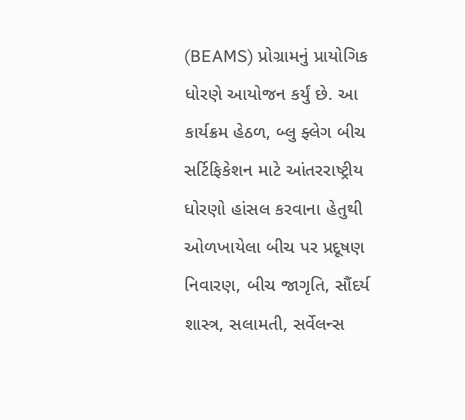(BEAMS) પ્રોગ્રામનું પ્રાયોગિક ધોરણે આયોજન કર્યું છે. આ કાર્યક્રમ હેઠળ, બ્લુ ફ્લેગ બીચ સર્ટિફિકેશન માટે આંતરરાષ્ટ્રીય ધોરણો હાંસલ કરવાના હેતુથી ઓળખાયેલા બીચ પર પ્રદૂષણ નિવારણ, બીચ જાગૃતિ, સૌંદર્ય શાસ્ત્ર, સલામતી, સર્વેલન્સ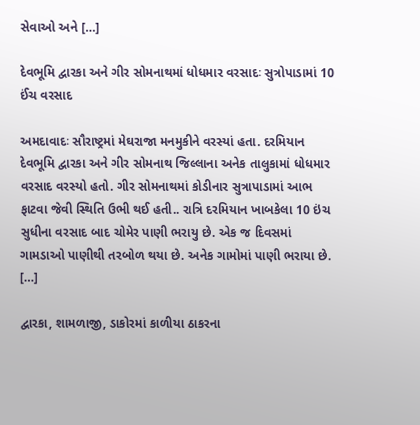સેવાઓ અને […]

દેવભૂમિ દ્વારકા અને ગીર સોમનાથમાં ધોધમાર વરસાદઃ સુત્રોપાડામાં 10 ઈંચ વરસાદ

અમદાવાદઃ સૌરાષ્ટ્રમાં મેઘરાજા મનમુકીને વરસ્યાં હતા. દરમિયાન દેવભૂમિ દ્વારકા અને ગીર સોમનાથ જિલ્લાના અનેક તાલુકામાં ધોધમાર વરસાદ વરસ્યો હતો. ગીર સોમનાથમાં કોડીનાર સુત્રાપાડામાં આભ ફાટવા જેવી સ્થિતિ ઉભી થઈ હતી.. રાત્રિ દરમિયાન ખાબકેલા 10 ઇંચ સુધીના વરસાદ બાદ ચોમેર પાણી ભરાયુ છે. એક જ દિવસમાં ગામડાઓ પાણીથી તરબોળ થયા છે. અનેક ગામોમાં પાણી ભરાયા છે. […]

દ્વારકા, શામળાજી, ડાકોરમાં કાળીયા ઠાકરના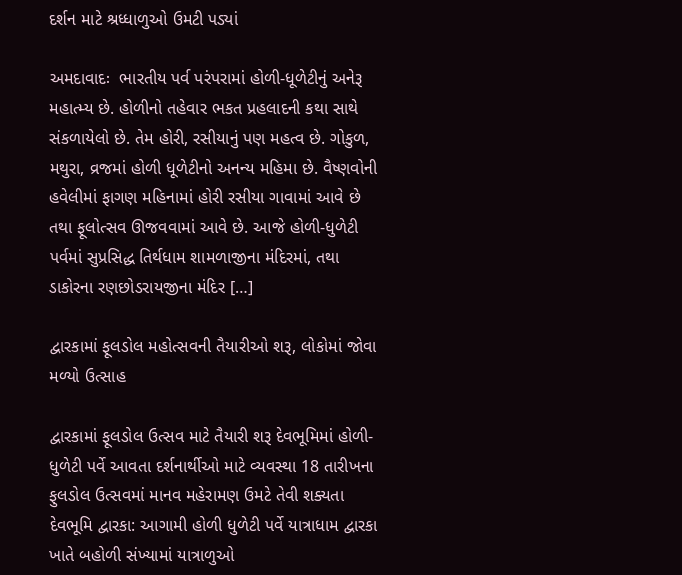દર્શન માટે શ્રધ્ધાળુઓ ઉમટી પડ્યાં

અમદાવાદઃ  ભારતીય પર્વ પરંપરામાં હોળી-ધૂળેટીનું અનેરૂ મહાત્મ્ય છે. હોળીનો તહેવાર ભકત પ્રહલાદની કથા સાથે સંકળાયેલો છે. તેમ હોરી, રસીયાનું પણ મહત્વ છે. ગોકુળ, મથુરા, વ્રજમાં હોળી ધૂળેટીનો અનન્ય મહિમા છે. વૈષ્ણવોની હવેલીમાં ફાગણ મહિનામાં હોરી રસીયા ગાવામાં આવે છે તથા ફૂલોત્સવ ઊજવવામાં આવે છે. આજે હોળી-ધુળેટી પર્વમાં સુપ્રસિદ્ધ તિર્થધામ શામળાજીના મંદિરમાં, તથા ડાકોરના રણછોડરાયજીના મંદિર […]

દ્વારકામાં ફૂલડોલ મહોત્સવની તૈયારીઓ શરૂ, લોકોમાં જોવા મળ્યો ઉત્સાહ

દ્વારકામાં ફૂલડોલ ઉત્સવ માટે તૈયારી શરૂ દેવભૂમિમાં હોળી-ધુળેટી પર્વે આવતા દર્શનાર્થીઓ માટે વ્યવસ્થા 18 તારીખના ફુલડોલ ઉત્સવમાં માનવ મહેરામણ ઉમટે તેવી શક્યતા દેવભૂમિ દ્વારકા: આગામી હોળી ધુળેટી પર્વે યાત્રાધામ દ્વારકા ખાતે બહોળી સંખ્યામાં યાત્રાળુઓ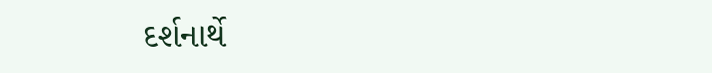દર્શનાર્થે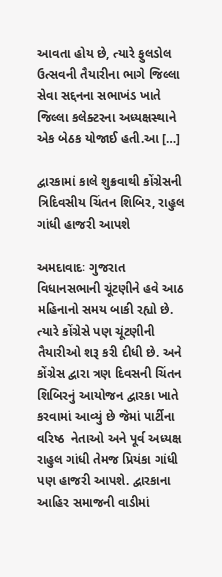આવતા હોય છે, ત્યારે ફુલડોલ ઉત્સવની તૈયારીના ભાગે જિલ્લા સેવા સદ્દનના સભાખંડ ખાતે જિલ્લા કલેક્ટરના અધ્યક્ષસ્થાને એક બેઠક યોજાઈ હતી.આ […]

દ્વારકામાં કાલે શુક્રવાથી કોંગ્રેસની ત્રિદિવસીય ચિંતન શિબિર, રાહુલ ગાંધી હાજરી આપશે

અમદાવાદઃ ગુજરાત વિધાનસભાની ચૂંટણીને હવે આઠ મહિનાનો સમય બાકી રહ્યો છે. ત્યારે કોંગ્રેસે પણ ચૂંટણીની તૈયારીઓ શરૂ કરી દીધી છે. અને કોંગ્રેસ દ્વારા ત્રણ દિવસની ચિંતન શિબિરનું આયોજન દ્વારકા ખાતે કરવામાં આવ્યું છે જેમાં પાર્ટીના વરિષ્ઠ  નેતાઓ અને પૂર્વ અધ્યક્ષ રાહુલ ગાંધી તેમજ પ્રિયંકા ગાંધી પણ હાજરી આપશે. દ્વારકાના આહિર સમાજની વાડીમાં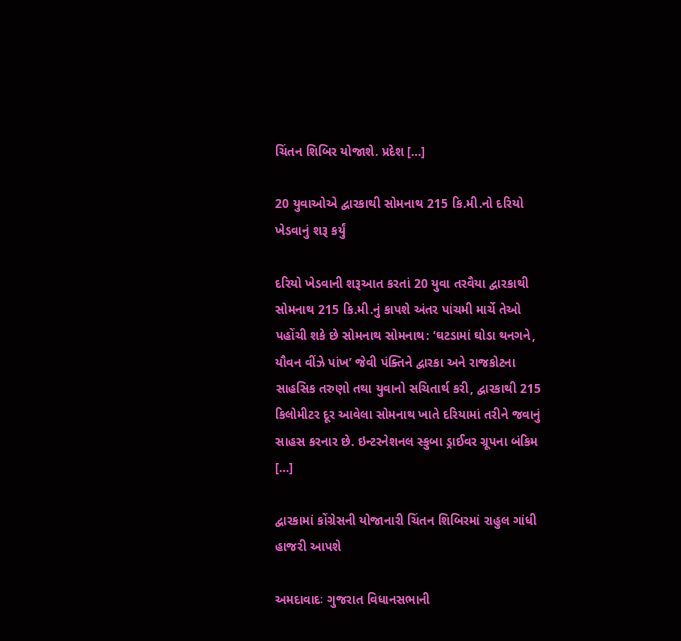ચિંતન શિબિર યોજાશે. પ્રદેશ […]

20 યુવાઓએ દ્વારકાથી સોમનાથ 215 કિ.મી.નો દરિયો ખેડવાનું શરૂ કર્યું

દરિયો ખેડવાની શરૂઆત કરતાં 20 યુવા તરવૈયા દ્વારકાથી સોમનાથ 215 કિ.મી.નું કાપશે અંતર પાંચમી માર્ચે તેઓ પહોંચી શકે છે સોમનાથ સોમનાથ: ‘ઘટડામાં ઘોડા થનગને, યૌવન વીંઝે પાંખ’ જેવી પંક્તિને દ્વારકા અને રાજકોટના સાહસિક તરુણો તથા યુવાનો સચિતાર્થ કરી, દ્વારકાથી 215 કિલોમીટર દૂર આવેલા સોમનાથ ખાતે દરિયામાં તરીને જવાનું સાહસ કરનાર છે. ઇન્ટરનેશનલ સ્કુબા ડ્રાઈવર ગ્રૂપના બંકિમ […]

દ્વારકામાં કોંગ્રેસની યોજાનારી ચિંતન શિબિરમાં રાહુલ ગાંધી હાજરી આપશે

અમદાવાદઃ ગુજરાત વિધાનસભાની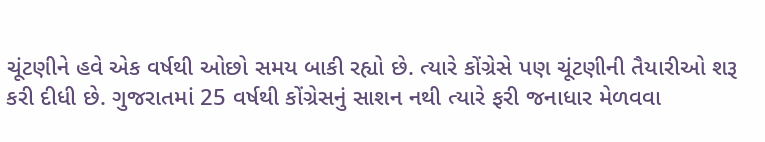ચૂંટણીને હવે એક વર્ષથી ઓછો સમય બાકી રહ્યો છે. ત્યારે કોંગ્રેસે પણ ચૂંટણીની તૈયારીઓ શરૂ કરી દીધી છે. ગુજરાતમાં 25 વર્ષથી કોંગ્રેસનું સાશન નથી ત્યારે ફરી જનાધાર મેળવવા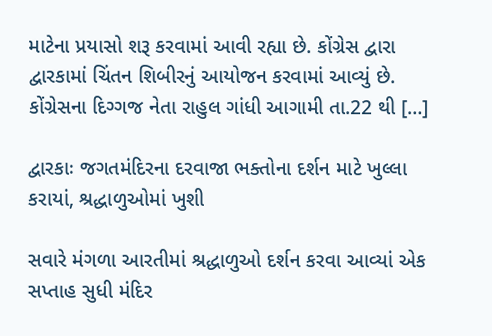માટેના પ્રયાસો શરૂ કરવામાં આવી રહ્યા છે. કોંગ્રેસ દ્વારા દ્વારકામાં ચિંતન શિબીરનું આયોજન કરવામાં આવ્યું છે. કોંગ્રેસના દિગ્ગજ નેતા રાહુલ ગાંધી આગામી તા.22 થી […]

દ્વારકાઃ જગતમંદિરના દરવાજા ભક્તોના દર્શન માટે ખુલ્લા કરાયાં, શ્રદ્ધાળુઓમાં ખુશી

સવારે મંગળા આરતીમાં શ્રદ્ધાળુઓ દર્શન કરવા આવ્યાં એક સપ્તાહ સુધી મંદિર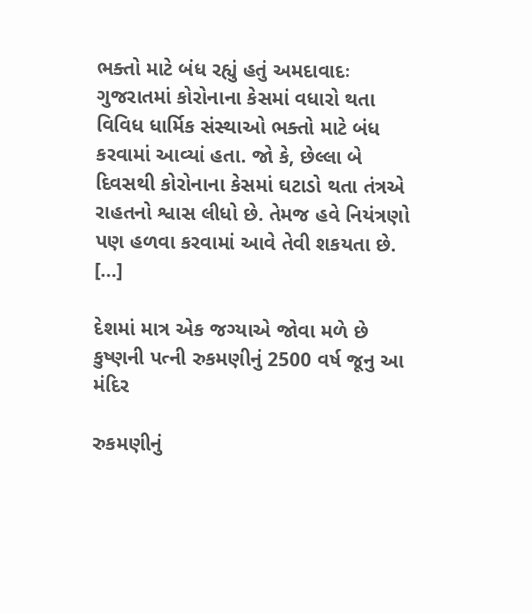ભક્તો માટે બંધ રહ્યું હતું અમદાવાદઃ ગુજરાતમાં કોરોનાના કેસમાં વધારો થતા વિવિધ ધાર્મિક સંસ્થાઓ ભક્તો માટે બંધ કરવામાં આવ્યાં હતા. જો કે, છેલ્લા બે દિવસથી કોરોનાના કેસમાં ઘટાડો થતા તંત્રએ રાહતનો શ્વાસ લીધો છે. તેમજ હવે નિયંત્રણો પણ હળવા કરવામાં આવે તેવી શકયતા છે. […]

દેશમાં માત્ર એક જગ્યાએ જોવા મળે છે કુષ્ણની પત્ની રુકમણીનું 2500 વર્ષ જૂનુ આ મંદિર

રુકમણીનું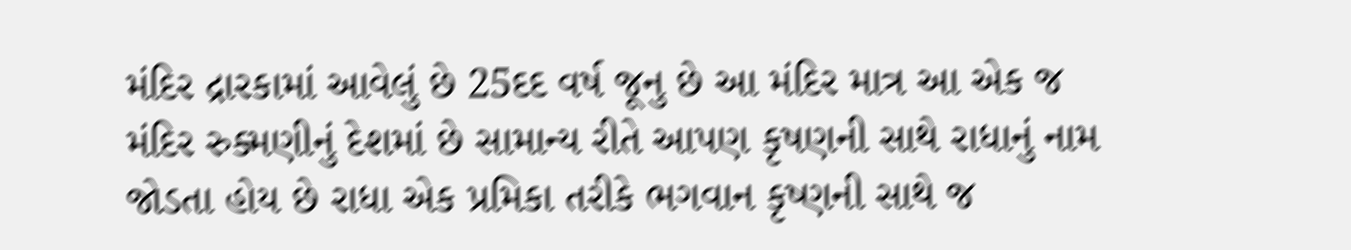મંદિર દ્રારકામાં આવેલું છે 25દદ વર્ષ જૂનુ છે આ મંદિર માત્ર આ એક જ મંદિર રુક્મણીનું દેશમાં છે સામાન્ય રીતે આપણ કૃષણની સાથે રાધાનું નામ જોડતા હોય છે રાધા એક પ્રમિકા તરીકે ભગવાન કૃષ્ણની સાથે જ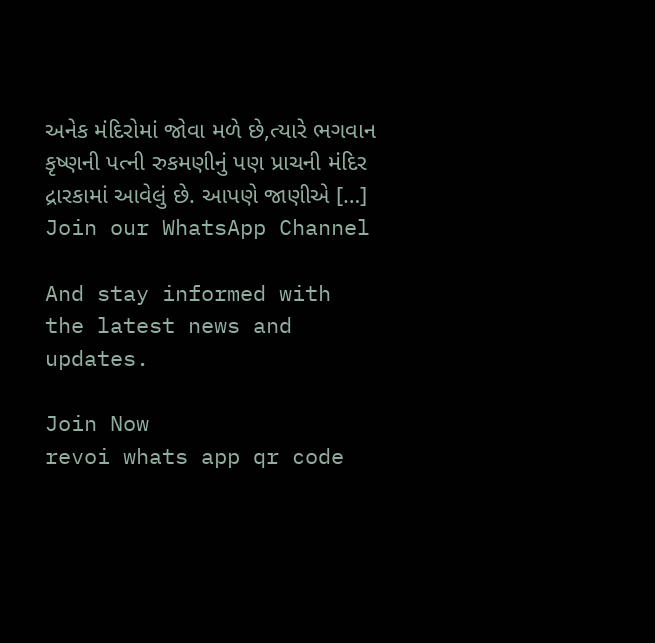અનેક મંદિરોમાં જોવા મળે છે,ત્યારે ભગવાન કૃષ્ણની પત્ની રુકમણીનું પણ પ્રાચની મંદિર દ્રારકામાં આવેલું છે. આપણે જાણીએ […]
Join our WhatsApp Channel

And stay informed with the latest news and updates.

Join Now
revoi whats app qr code